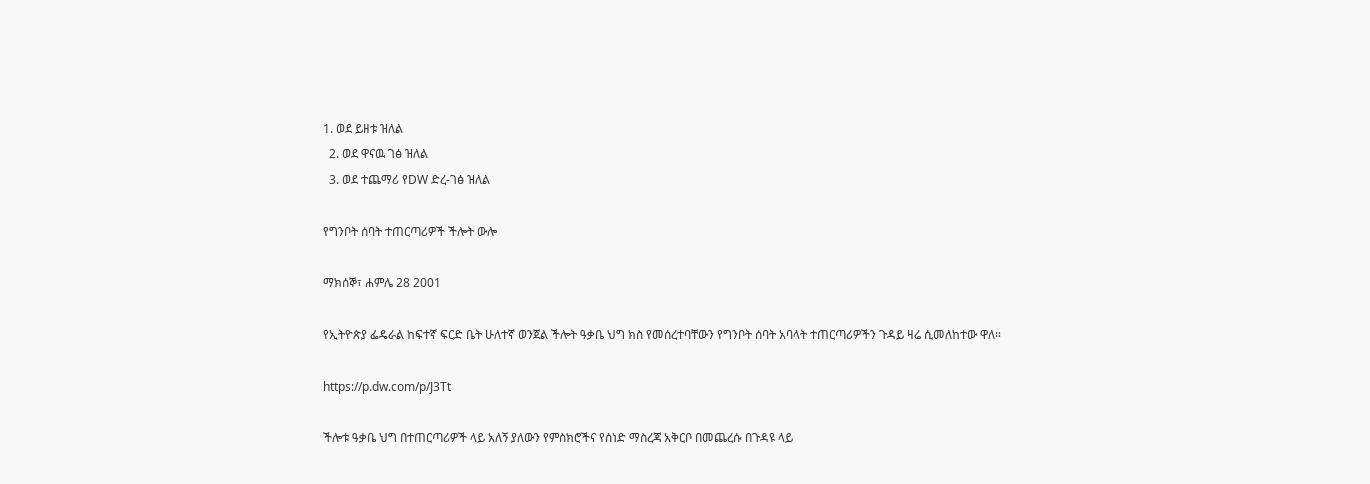1. ወደ ይዘቱ ዝለል
  2. ወደ ዋናዉ ገፅ ዝለል
  3. ወደ ተጨማሪ የDW ድረ-ገፅ ዝለል

የግንቦት ሰባት ተጠርጣሪዎች ችሎት ውሎ

ማክሰኞ፣ ሐምሌ 28 2001

የኢትዮጵያ ፌዴራል ከፍተኛ ፍርድ ቤት ሁለተኛ ወንጀል ችሎት ዓቃቤ ህግ ክስ የመሰረተባቸውን የግንቦት ሰባት አባላት ተጠርጣሪዎችን ጉዳይ ዛሬ ሲመለከተው ዋለ።

https://p.dw.com/p/J3Tt

ችሎቱ ዓቃቤ ህግ በተጠርጣሪዎች ላይ አለኝ ያለውን የምስክሮችና የሰነድ ማስረጃ አቅርቦ በመጨረሱ በጉዳዩ ላይ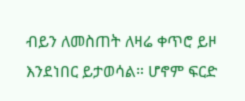ብይን ለመስጠት ለዛሬ ቀጥሮ ይዞ እንደነበር ይታወሳል። ሆኖም ፍርድ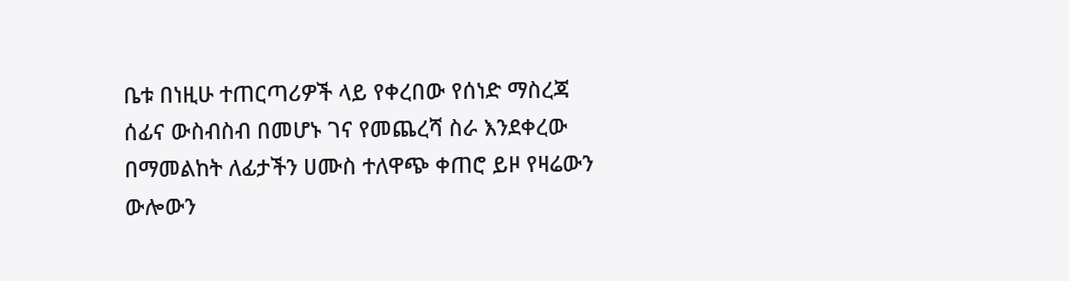ቤቱ በነዚሁ ተጠርጣሪዎች ላይ የቀረበው የሰነድ ማስረጃ ሰፊና ውስብስብ በመሆኑ ገና የመጨረሻ ስራ እንደቀረው በማመልከት ለፊታችን ሀሙስ ተለዋጭ ቀጠሮ ይዞ የዛሬውን ውሎውን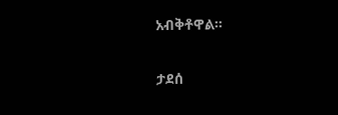አብቅቶዋል።

ታደሰ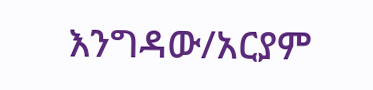እንግዳው/አርያም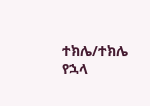ተክሌ/ተክሌ የኋላ